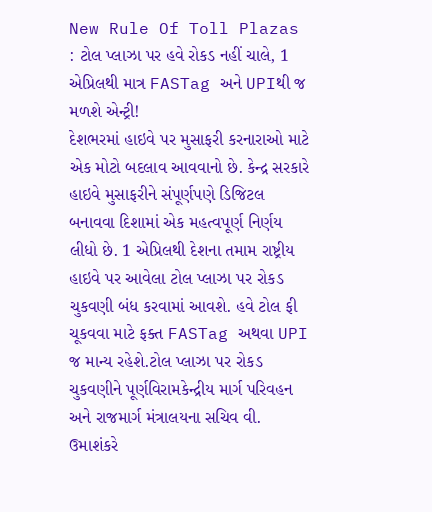New Rule Of Toll Plazas : ટોલ પ્લાઝા પર હવે રોકડ નહીં ચાલે, 1 એપ્રિલથી માત્ર FASTag અને UPIથી જ મળશે એન્ટ્રી!
દેશભરમાં હાઇવે પર મુસાફરી કરનારાઓ માટે એક મોટો બદલાવ આવવાનો છે. કેન્દ્ર સરકારે હાઇવે મુસાફરીને સંપૂર્ણપણે ડિજિટલ બનાવવા દિશામાં એક મહત્વપૂર્ણ નિર્ણય લીધો છે. 1 એપ્રિલથી દેશના તમામ રાષ્ટ્રીય હાઇવે પર આવેલા ટોલ પ્લાઝા પર રોકડ ચુકવણી બંધ કરવામાં આવશે. હવે ટોલ ફી ચૂકવવા માટે ફક્ત FASTag અથવા UPI જ માન્ય રહેશે.ટોલ પ્લાઝા પર રોકડ ચુકવણીને પૂર્ણવિરામકેન્દ્રીય માર્ગ પરિવહન અને રાજમાર્ગ મંત્રાલયના સચિવ વી. ઉમાશંકરે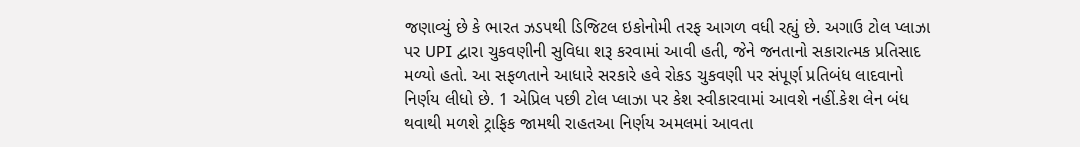જણાવ્યું છે કે ભારત ઝડપથી ડિજિટલ ઇકોનોમી તરફ આગળ વધી રહ્યું છે. અગાઉ ટોલ પ્લાઝા પર UPI દ્વારા ચુકવણીની સુવિધા શરૂ કરવામાં આવી હતી, જેને જનતાનો સકારાત્મક પ્રતિસાદ મળ્યો હતો. આ સફળતાને આધારે સરકારે હવે રોકડ ચુકવણી પર સંપૂર્ણ પ્રતિબંધ લાદવાનો નિર્ણય લીધો છે. 1 એપ્રિલ પછી ટોલ પ્લાઝા પર કેશ સ્વીકારવામાં આવશે નહીં.કેશ લેન બંધ થવાથી મળશે ટ્રાફિક જામથી રાહતઆ નિર્ણય અમલમાં આવતા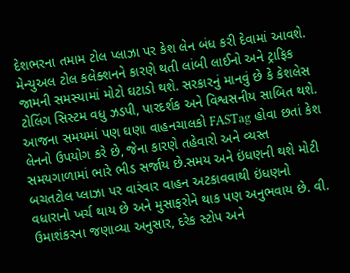દેશભરના તમામ ટોલ પ્લાઝા પર કેશ લેન બંધ કરી દેવામાં આવશે. મેન્યુઅલ ટોલ કલેક્શનને કારણે થતી લાંબી લાઈનો અને ટ્રાફિક જામની સમસ્યામાં મોટો ઘટાડો થશે. સરકારનું માનવું છે કે કેશલેસ ટોલિંગ સિસ્ટમ વધુ ઝડપી, પારદર્શક અને વિશ્વસનીય સાબિત થશે. આજના સમયમાં પણ ઘણા વાહનચાલકો FASTag હોવા છતાં કેશ લેનનો ઉપયોગ કરે છે, જેના કારણે તહેવારો અને વ્યસ્ત સમયગાળામાં ભારે ભીડ સર્જાય છે.સમય અને ઇંધણની થશે મોટી બચતટોલ પ્લાઝા પર વારંવાર વાહન અટકાવવાથી ઇંધણનો વધારાનો ખર્ચ થાય છે અને મુસાફરોને થાક પણ અનુભવાય છે. વી. ઉમાશંકરના જણાવ્યા અનુસાર, દરેક સ્ટોપ અને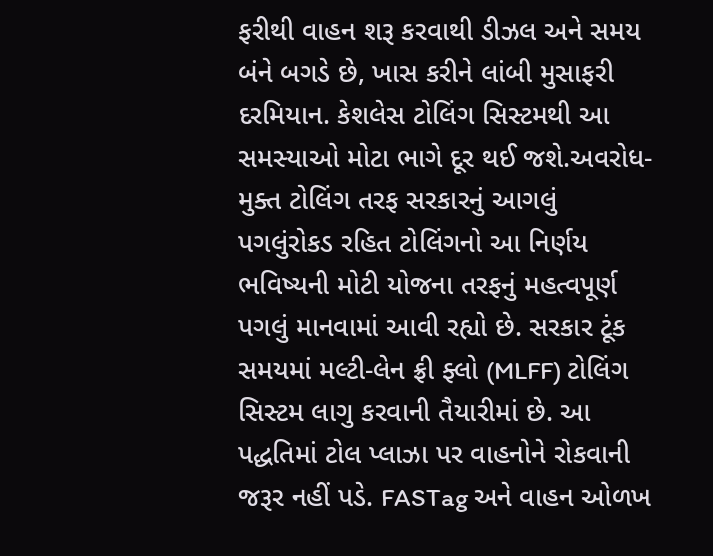ફરીથી વાહન શરૂ કરવાથી ડીઝલ અને સમય બંને બગડે છે, ખાસ કરીને લાંબી મુસાફરી દરમિયાન. કેશલેસ ટોલિંગ સિસ્ટમથી આ સમસ્યાઓ મોટા ભાગે દૂર થઈ જશે.અવરોધ-મુક્ત ટોલિંગ તરફ સરકારનું આગલું પગલુંરોકડ રહિત ટોલિંગનો આ નિર્ણય ભવિષ્યની મોટી યોજના તરફનું મહત્વપૂર્ણ પગલું માનવામાં આવી રહ્યો છે. સરકાર ટૂંક સમયમાં મલ્ટી-લેન ફ્રી ફ્લો (MLFF) ટોલિંગ સિસ્ટમ લાગુ કરવાની તૈયારીમાં છે. આ પદ્ધતિમાં ટોલ પ્લાઝા પર વાહનોને રોકવાની જરૂર નહીં પડે. FASTag અને વાહન ઓળખ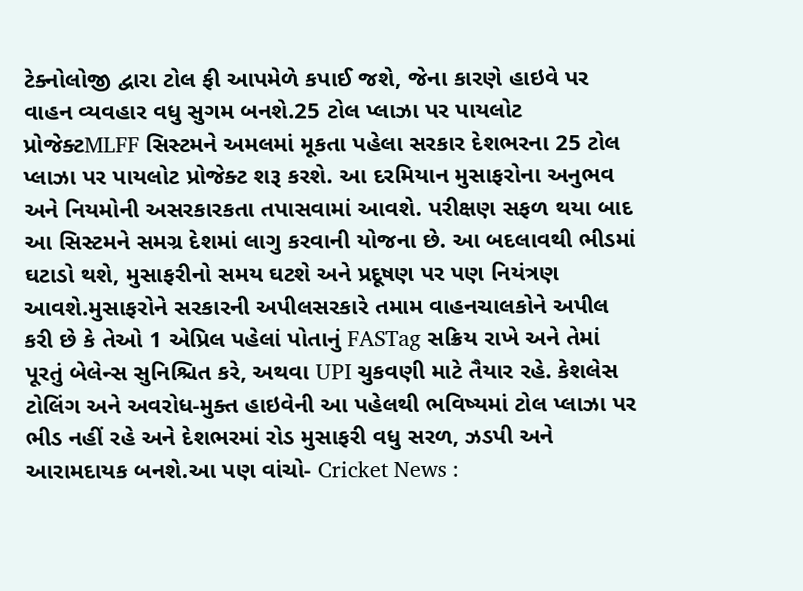ટેક્નોલોજી દ્વારા ટોલ ફી આપમેળે કપાઈ જશે, જેના કારણે હાઇવે પર વાહન વ્યવહાર વધુ સુગમ બનશે.25 ટોલ પ્લાઝા પર પાયલોટ પ્રોજેક્ટMLFF સિસ્ટમને અમલમાં મૂકતા પહેલા સરકાર દેશભરના 25 ટોલ પ્લાઝા પર પાયલોટ પ્રોજેક્ટ શરૂ કરશે. આ દરમિયાન મુસાફરોના અનુભવ અને નિયમોની અસરકારકતા તપાસવામાં આવશે. પરીક્ષણ સફળ થયા બાદ આ સિસ્ટમને સમગ્ર દેશમાં લાગુ કરવાની યોજના છે. આ બદલાવથી ભીડમાં ઘટાડો થશે, મુસાફરીનો સમય ઘટશે અને પ્રદૂષણ પર પણ નિયંત્રણ આવશે.મુસાફરોને સરકારની અપીલસરકારે તમામ વાહનચાલકોને અપીલ કરી છે કે તેઓ 1 એપ્રિલ પહેલાં પોતાનું FASTag સક્રિય રાખે અને તેમાં પૂરતું બેલેન્સ સુનિશ્ચિત કરે, અથવા UPI ચુકવણી માટે તૈયાર રહે. કેશલેસ ટોલિંગ અને અવરોધ-મુક્ત હાઇવેની આ પહેલથી ભવિષ્યમાં ટોલ પ્લાઝા પર ભીડ નહીં રહે અને દેશભરમાં રોડ મુસાફરી વધુ સરળ, ઝડપી અને આરામદાયક બનશે.આ પણ વાંચો- Cricket News :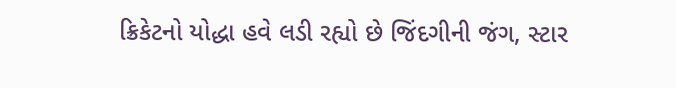ક્રિકેટનો યોદ્ધા હવે લડી રહ્યો છે જિંદગીની જંગ, સ્ટાર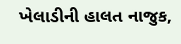ખેલાડીની હાલત નાજુક,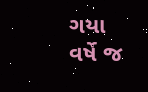ગયા વર્ષે જ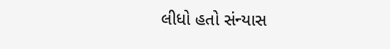લીધો હતો સંન્યાસ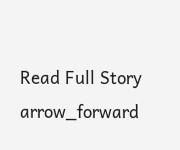Read Full Story arrow_forward